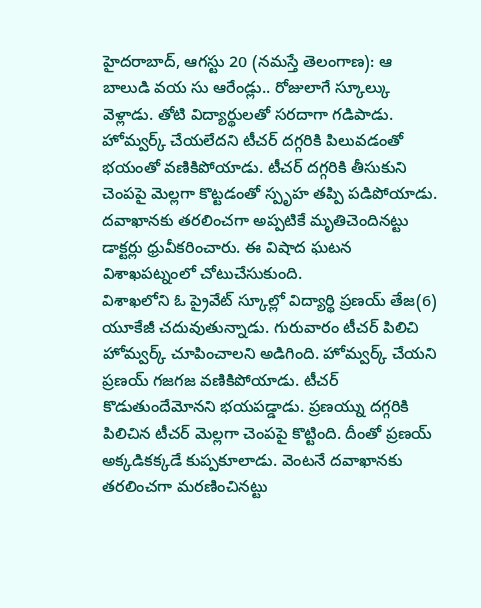హైదరాబాద్, ఆగస్టు 20 (నమస్తే తెలంగాణ): ఆ బాలుడి వయ సు ఆరేండ్లు.. రోజులాగే స్కూల్కు వెళ్లాడు. తోటి విద్యార్థులతో సరదాగా గడిపాడు. హోమ్వర్క్ చేయలేదని టీచర్ దగ్గరికి పిలువడంతో భయంతో వణికిపోయాడు. టీచర్ దగ్గరికి తీసుకుని చెంపపై మెల్లగా కొట్టడంతో స్పృహ తప్పి పడిపోయాడు. దవాఖానకు తరలించగా అప్పటికే మృతిచెందినట్టు డాక్టర్లు ధ్రువీకరించారు. ఈ విషాద ఘటన విశాఖపట్నంలో చోటుచేసుకుంది.
విశాఖలోని ఓ ప్రైవేట్ స్కూల్లో విద్యార్థి ప్రణయ్ తేజ(6) యూకేజీ చదువుతున్నాడు. గురువారం టీచర్ పిలిచి హోమ్వర్క్ చూపించాలని అడిగింది. హోమ్వర్క్ చేయని ప్రణయ్ గజగజ వణికిపోయాడు. టీచర్ కొడుతుందేమోనని భయపడ్డాడు. ప్రణయ్ను దగ్గరికి పిలిచిన టీచర్ మెల్లగా చెంపపై కొట్టింది. దీంతో ప్రణయ్ అక్కడికక్కడే కుప్పకూలాడు. వెంటనే దవాఖానకు తరలించగా మరణించినట్టు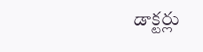డాక్టర్లు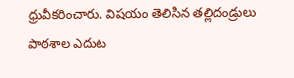ధ్రువీకరించారు. విషయం తెలిసిన తల్లిదండ్రులు పాఠశాల ఎదుట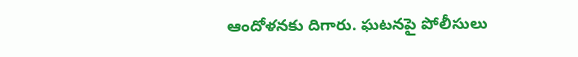ఆందోళనకు దిగారు. ఘటనపై పోలీసులు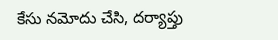కేసు నమోదు చేసి, దర్యాప్తు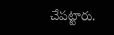చేపట్టారు.